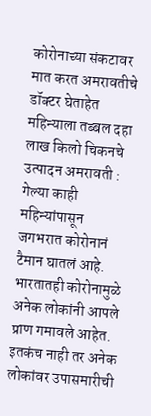कोरोनाच्या संकटावर मात करत अमरावतीचे डॉक्टर घेताहेत महिन्याला तब्बल दहा लाख किलो चिकनचे उत्पादन अमरावती : गेल्या काही महिन्यांपासून जगभरात कोरोनानं टैमान घातलं आहे. भारतातही कोरोनामुळे अनेक लोकांनी आपले प्राण गमावले आहेत. इतकंच नाही तर अनेक लोकांवर उपासमारीची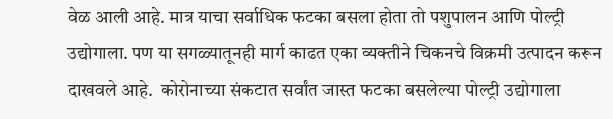वेळ आली आहे. मात्र याचा सर्वाधिक फटका बसला होता तो पशुपालन आणि पोल्ट्री उद्योगाला. पण या सगळ्यातूनही मार्ग काढत एका व्यक्तीने चिकनचे विक्रमी उत्पादन करून दाखवले आहे.  कोरोनाच्या संकटात सर्वांत जास्त फटका बसलेल्या पोल्ट्री उद्योगाला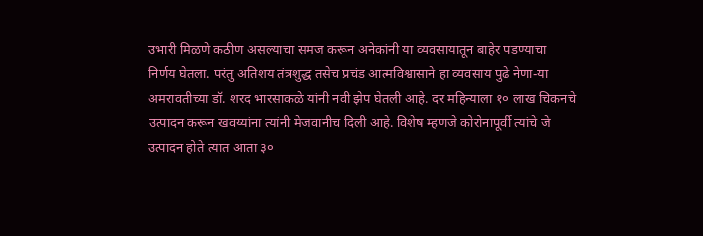उभारी मिळणे कठीण असल्याचा समज करून अनेकांनी या व्यवसायातून बाहेर पडण्याचा निर्णय घेतला. परंतु अतिशय तंत्रशुद्ध तसेच प्रचंड आत्मविश्वासाने हा व्यवसाय पुढे नेणा-या अमरावतीच्या डॉ. शरद भारसाकळे यांनी नवी झेप घेतली आहे. दर महिन्याला १० लाख चिकनचे उत्पादन करून खवय्यांना त्यांनी मेजवानीच दिली आहे. विशेष म्हणजे कोरोनापूर्वी त्यांचे जे उत्पादन होते त्यात आता ३०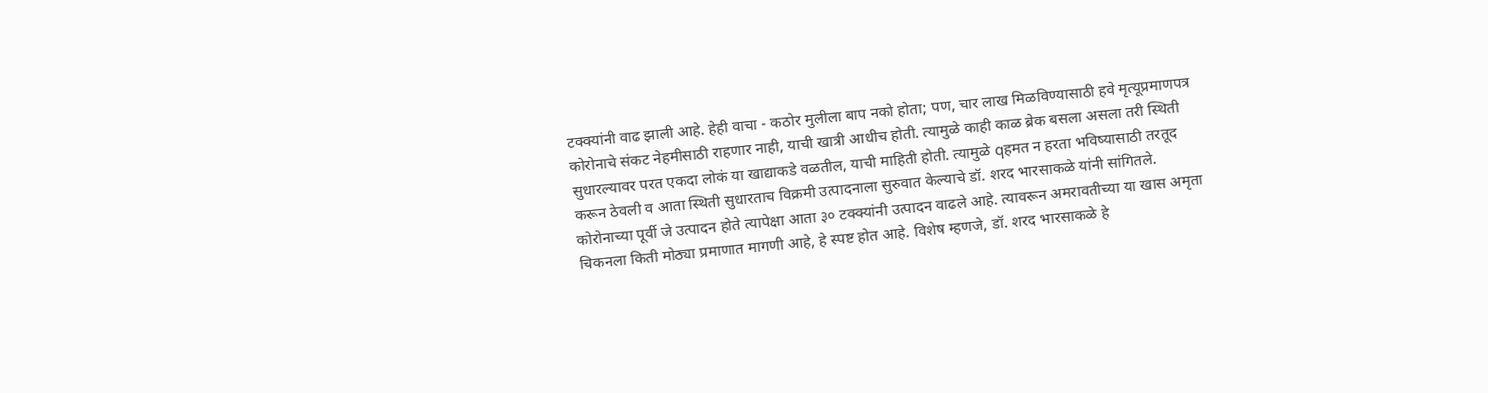टक्क्यांनी वाढ झाली आहे. हेही वाचा - कठोर मुलीला बाप नको होता; पण, चार लाख मिळविण्यासाठी हवे मृत्यूप्रमाणपत्र कोरोनाचे संकट नेहमीसाठी राहणार नाही, याची खात्री आधीच होती. त्यामुळे काही काळ ब्रेक बसला असला तरी स्थिती सुधारल्यावर परत एकदा लोकं या खाद्याकडे वळतील, याची माहिती होती. त्यामुळे qहमत न हरता भविष्यासाठी तरतूद करून ठेवली व आता स्थिती सुधारताच विक्रमी उत्पादनाला सुरुवात केल्याचे डॉ. शरद भारसाकळे यांनी सांगितले. कोरोनाच्या पूर्वी जे उत्पादन होते त्यापेक्षा आता ३० टक्क्यांनी उत्पादन वाढले आहे. त्यावरून अमरावतीच्या या खास अमृता चिकनला किती मोठ्या प्रमाणात मागणी आहे, हे स्पष्ट होत आहे. विशेष म्हणजे, डॉ. शरद भारसाकळे हे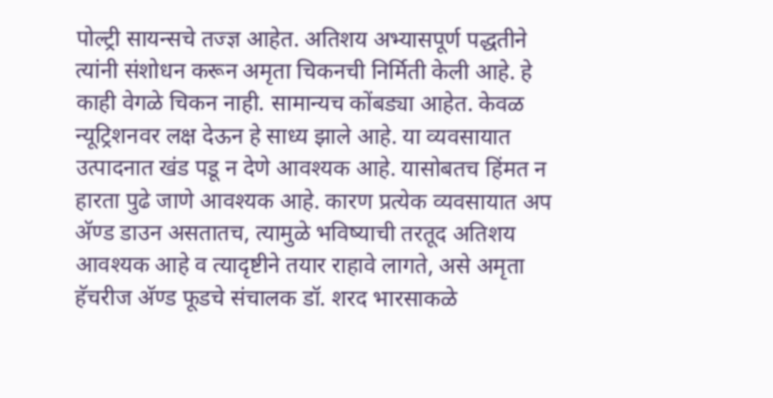पोल्ट्री सायन्सचे तज्ज्ञ आहेत. अतिशय अभ्यासपूर्ण पद्धतीने त्यांनी संशोधन करून अमृता चिकनची निर्मिती केली आहे. हे काही वेगळे चिकन नाही. सामान्यच कोंबड्या आहेत. केवळ न्यूट्रिशनवर लक्ष देऊन हे साध्य झाले आहे. या व्यवसायात उत्पादनात खंड पडू न देणे आवश्यक आहे. यासोबतच हिंमत न हारता पुढे जाणे आवश्यक आहे. कारण प्रत्येक व्यवसायात अप अ‍ॅण्ड डाउन असतातच, त्यामुळे भविष्याची तरतूद अतिशय आवश्यक आहे व त्यादृष्टीने तयार राहावे लागते, असे अमृता हॅचरीज अ‍ॅण्ड फूडचे संचालक डॉ. शरद भारसाकळे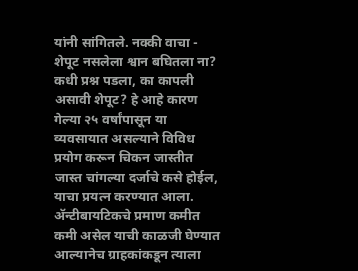यांनी सांगितले. नक्की वाचा - शेपूट नसलेला श्वान बघितला ना? कधी प्रश्न पडला, का कापली असावी शेपूट? हे आहे कारण गेल्या २५ वर्षांपासून या व्यवसायात असल्याने विविध प्रयोग करून चिकन जास्तीत जास्त चांगल्या दर्जाचे कसे होईल, याचा प्रयत्न करण्यात आला. अ‍ॅन्टीबायटिकचे प्रमाण कमीत कमी असेल याची काळजी घेण्यात आल्यानेच ग्राहकांकडून त्याला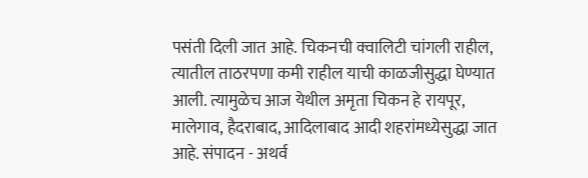पसंती दिली जात आहे. चिकनची क्वालिटी चांगली राहील, त्यातील ताठरपणा कमी राहील याची काळजीसुद्धा घेण्यात आली. त्यामुळेच आज येथील अमृता चिकन हे रायपूर, मालेगाव, हैदराबाद, आदिलाबाद आदी शहरांमध्येसुद्धा जात आहे. संपादन - अथर्व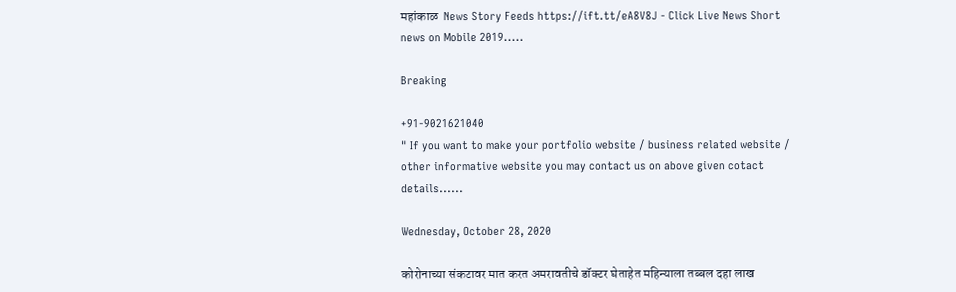महांकाळ  News Story Feeds https://ift.tt/eA8V8J - Click Live News Short news on Mobile 2019.....

Breaking

+91-9021621040
" If you want to make your portfolio website / business related website / other informative website you may contact us on above given cotact details......

Wednesday, October 28, 2020

कोरोनाच्या संकटावर मात करत अमरावतीचे डॉक्टर घेताहेत महिन्याला तब्बल दहा लाख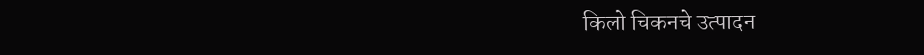किलो चिकनचे उत्पादन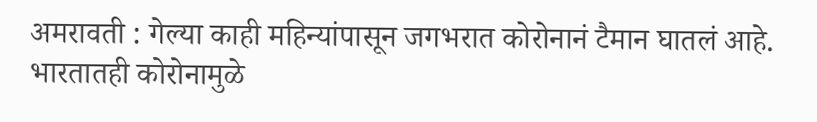अमरावती : गेल्या काही महिन्यांपासून जगभरात कोरोनानं टैमान घातलं आहे. भारतातही कोरोनामुळे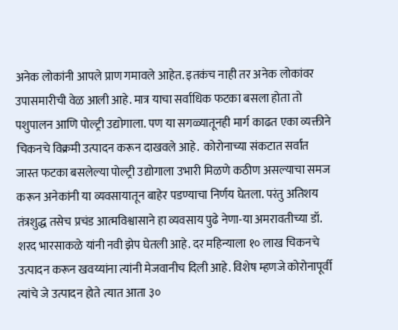अनेक लोकांनी आपले प्राण गमावले आहेत. इतकंच नाही तर अनेक लोकांवर उपासमारीची वेळ आली आहे. मात्र याचा सर्वाधिक फटका बसला होता तो पशुपालन आणि पोल्ट्री उद्योगाला. पण या सगळ्यातूनही मार्ग काढत एका व्यक्तीने चिकनचे विक्रमी उत्पादन करून दाखवले आहे.  कोरोनाच्या संकटात सर्वांत जास्त फटका बसलेल्या पोल्ट्री उद्योगाला उभारी मिळणे कठीण असल्याचा समज करून अनेकांनी या व्यवसायातून बाहेर पडण्याचा निर्णय घेतला. परंतु अतिशय तंत्रशुद्ध तसेच प्रचंड आत्मविश्वासाने हा व्यवसाय पुढे नेणा-या अमरावतीच्या डॉ. शरद भारसाकळे यांनी नवी झेप घेतली आहे. दर महिन्याला १० लाख चिकनचे उत्पादन करून खवय्यांना त्यांनी मेजवानीच दिली आहे. विशेष म्हणजे कोरोनापूर्वी त्यांचे जे उत्पादन होते त्यात आता ३०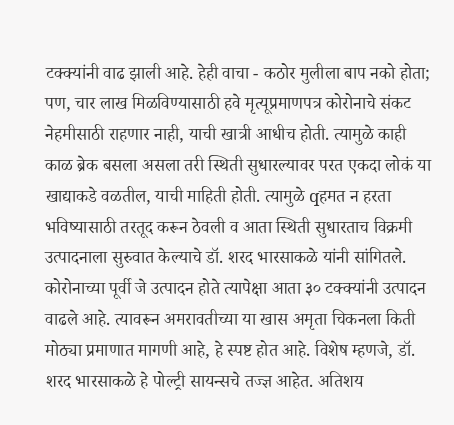टक्क्यांनी वाढ झाली आहे. हेही वाचा - कठोर मुलीला बाप नको होता; पण, चार लाख मिळविण्यासाठी हवे मृत्यूप्रमाणपत्र कोरोनाचे संकट नेहमीसाठी राहणार नाही, याची खात्री आधीच होती. त्यामुळे काही काळ ब्रेक बसला असला तरी स्थिती सुधारल्यावर परत एकदा लोकं या खाद्याकडे वळतील, याची माहिती होती. त्यामुळे qहमत न हरता भविष्यासाठी तरतूद करून ठेवली व आता स्थिती सुधारताच विक्रमी उत्पादनाला सुरुवात केल्याचे डॉ. शरद भारसाकळे यांनी सांगितले. कोरोनाच्या पूर्वी जे उत्पादन होते त्यापेक्षा आता ३० टक्क्यांनी उत्पादन वाढले आहे. त्यावरून अमरावतीच्या या खास अमृता चिकनला किती मोठ्या प्रमाणात मागणी आहे, हे स्पष्ट होत आहे. विशेष म्हणजे, डॉ. शरद भारसाकळे हे पोल्ट्री सायन्सचे तज्ज्ञ आहेत. अतिशय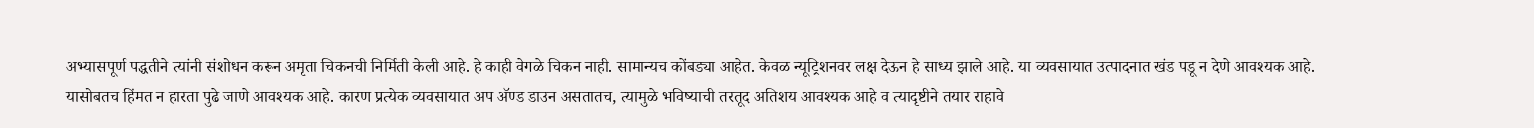अभ्यासपूर्ण पद्धतीने त्यांनी संशोधन करून अमृता चिकनची निर्मिती केली आहे. हे काही वेगळे चिकन नाही. सामान्यच कोंबड्या आहेत. केवळ न्यूट्रिशनवर लक्ष देऊन हे साध्य झाले आहे. या व्यवसायात उत्पादनात खंड पडू न देणे आवश्यक आहे. यासोबतच हिंमत न हारता पुढे जाणे आवश्यक आहे. कारण प्रत्येक व्यवसायात अप अ‍ॅण्ड डाउन असतातच, त्यामुळे भविष्याची तरतूद अतिशय आवश्यक आहे व त्यादृष्टीने तयार राहावे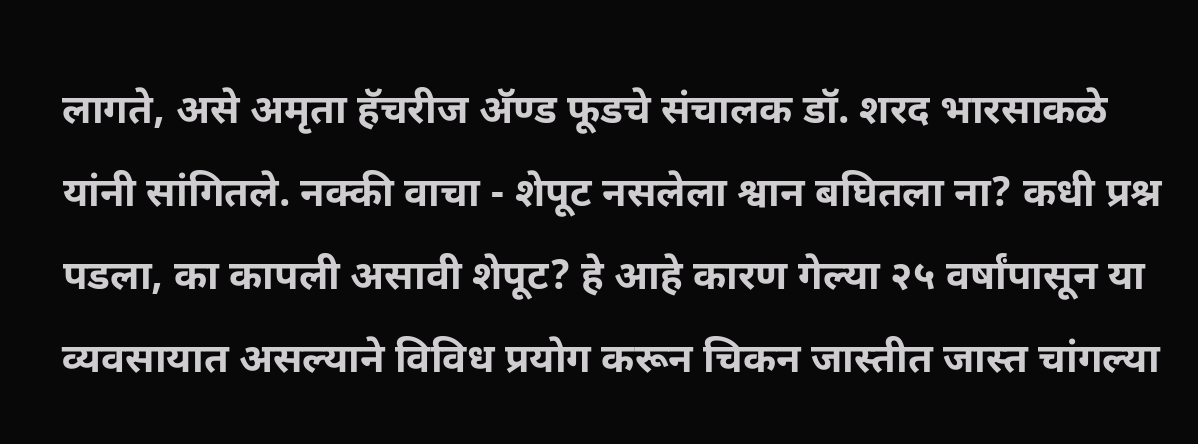लागते, असे अमृता हॅचरीज अ‍ॅण्ड फूडचे संचालक डॉ. शरद भारसाकळे यांनी सांगितले. नक्की वाचा - शेपूट नसलेला श्वान बघितला ना? कधी प्रश्न पडला, का कापली असावी शेपूट? हे आहे कारण गेल्या २५ वर्षांपासून या व्यवसायात असल्याने विविध प्रयोग करून चिकन जास्तीत जास्त चांगल्या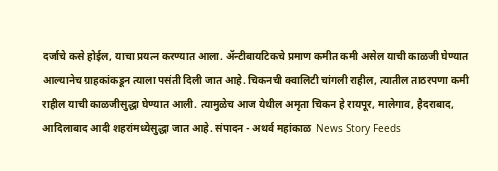दर्जाचे कसे होईल, याचा प्रयत्न करण्यात आला. अ‍ॅन्टीबायटिकचे प्रमाण कमीत कमी असेल याची काळजी घेण्यात आल्यानेच ग्राहकांकडून त्याला पसंती दिली जात आहे. चिकनची क्वालिटी चांगली राहील, त्यातील ताठरपणा कमी राहील याची काळजीसुद्धा घेण्यात आली. त्यामुळेच आज येथील अमृता चिकन हे रायपूर, मालेगाव, हैदराबाद, आदिलाबाद आदी शहरांमध्येसुद्धा जात आहे. संपादन - अथर्व महांकाळ  News Story Feeds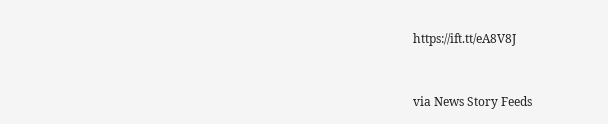https://ift.tt/eA8V8J


via News Story Feeds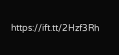https://ift.tt/2Hzf3Rh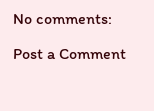No comments:

Post a Comment